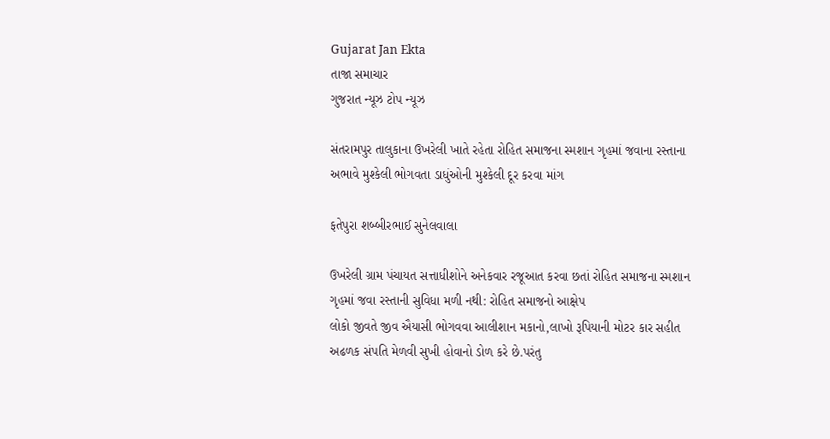Gujarat Jan Ekta
તાજા સમાચાર
ગુજરાત ન્યૂઝ ટોપ ન્યૂઝ

સંતરામપુર તાલુકાના ઉખરેલી ખાતે રહેતા રોહિત સમાજના સ્મશાન ગૃહમાં જવાના રસ્તાના અભાવે મુશ્કેલી ભોગવતા ડાધુંઓની મુશ્કેલી દૂર કરવા માંગ

ફતેપુરા શબ્બીરભાઈ સુનેલવાલા

ઉખરેલી ગ્રામ પંચાયત સત્તાધીશોને અનેકવાર રજૂઆત કરવા છતાં રોહિત સમાજના સ્મશાન ગૃહમાં જવા રસ્તાની સુવિધા મળી નથી: રોહિત સમાજનો આક્ષેપ
લોકો જીવતે જીવ ઐયાસી ભોગવવા આલીશાન મકાનો,લાખો રૂપિયાની મોટર કાર સહીત અઢળક સંપતિ મેળવી સુખી હોવાનો ડોળ કરે છે.પરંતુ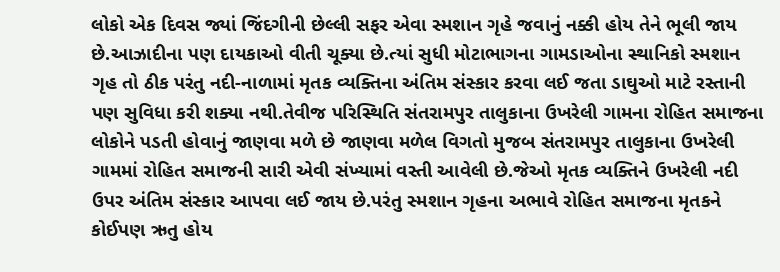લોકો એક દિવસ જ્યાં જિંદગીની છેલ્લી સફર એવા સ્મશાન ગૃહે જવાનું નક્કી હોય તેને ભૂલી જાય છે.આઝાદીના પણ દાયકાઓ વીતી ચૂક્યા છે.ત્યાં સુધી મોટાભાગના ગામડાઓના સ્થાનિકો સ્મશાન ગૃહ તો ઠીક પરંતુ નદી-નાળામાં મૃતક વ્યક્તિના અંતિમ સંસ્કાર કરવા લઈ જતા ડાઘુઓ માટે રસ્તાની પણ સુવિધા કરી શક્યા નથી.તેવીજ પરિસ્થિતિ સંતરામપુર તાલુકાના ઉખરેલી ગામના રોહિત સમાજના લોકોને પડતી હોવાનું જાણવા મળે છે જાણવા મળેલ વિગતો મુજબ સંતરામપુર તાલુકાના ઉખરેલી ગામમાં રોહિત સમાજની સારી એવી સંખ્યામાં વસ્તી આવેલી છે.જેઓ મૃતક વ્યક્તિને ઉખરેલી નદી ઉપર અંતિમ સંસ્કાર આપવા લઈ જાય છે.પરંતુ સ્મશાન ગૃહના અભાવે રોહિત સમાજના મૃતકને કોઈપણ ઋતુ હોય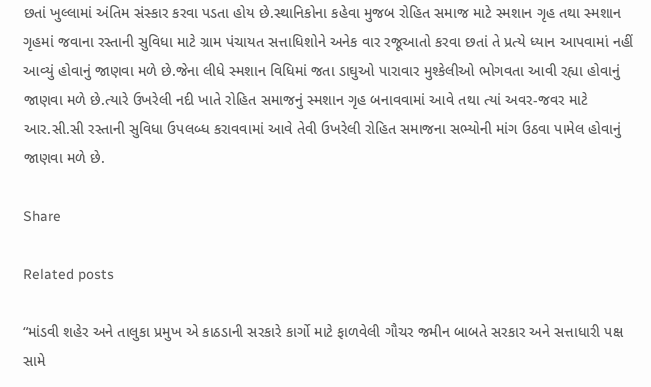છતાં ખુલ્લામાં અંતિમ સંસ્કાર કરવા પડતા હોય છે.સ્થાનિકોના કહેવા મુજબ રોહિત સમાજ માટે સ્મશાન ગૃહ તથા સ્મશાન ગૃહમાં જવાના રસ્તાની સુવિધા માટે ગ્રામ પંચાયત સત્તાધિશોને અનેક વાર રજૂઆતો કરવા છતાં તે પ્રત્યે ધ્યાન આપવામાં નહીં આવ્યું હોવાનું જાણવા મળે છે.જેના લીધે સ્મશાન વિધિમાં જતા ડાઘુઓ પારાવાર મુશ્કેલીઓ ભોગવતા આવી રહ્યા હોવાનું જાણવા મળે છે.ત્યારે ઉખરેલી નદી ખાતે રોહિત સમાજનું સ્મશાન ગૃહ બનાવવામાં આવે તથા ત્યાં અવર-જવર માટે આર.સી.સી રસ્તાની સુવિધા ઉપલબ્ધ કરાવવામાં આવે તેવી ઉખરેલી રોહિત સમાજના સભ્યોની માંગ ઉઠવા પામેલ હોવાનું જાણવા મળે છે.

Share

Related posts

“માંડવી શહેર અને તાલુકા પ્રમુખ એ કાઠડાની સરકારે કાર્ગો માટે ફાળવેલી ગૌચર જમીન બાબતે સરકાર અને સત્તાધારી પક્ષ સામે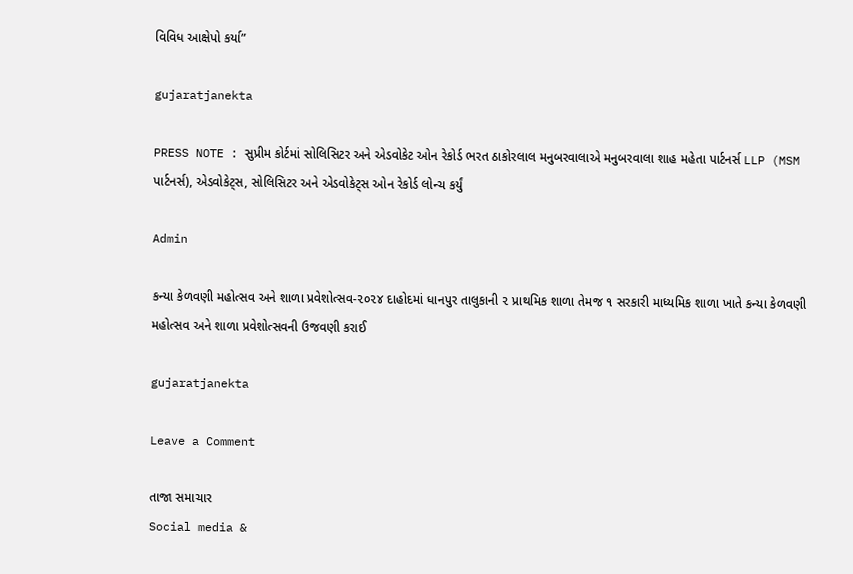વિવિધ આક્ષેપો કર્યા”

gujaratjanekta

PRESS NOTE : સુપ્રીમ કોર્ટમાં સોલિસિટર અને એડવોકેટ ઓન રેકોર્ડ ભરત ઠાકોરલાલ મનુબરવાલાએ મનુબરવાલા શાહ મહેતા પાર્ટનર્સ LLP (MSM પાર્ટનર્સ), એડવોકેટ્સ, સોલિસિટર અને એડવોકેટ્સ ઓન રેકોર્ડ લોન્ચ કર્યું

Admin

કન્યા કેળવણી મહોત્સવ અને શાળા પ્રવેશોત્સવ-૨૦૨૪ દાહોદમાં ધાનપુર તાલુકાની ૨ પ્રાથમિક શાળા તેમજ ૧ સરકારી માધ્યમિક શાળા ખાતે કન્યા કેળવણી મહોત્સવ અને શાળા પ્રવેશોત્સવની ઉજવણી કરાઈ

gujaratjanekta

Leave a Comment

તાજા સમાચાર
Social media &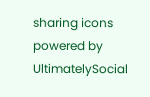sharing icons powered by UltimatelySocial